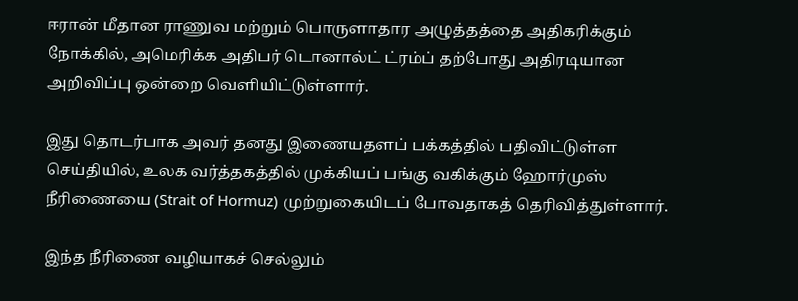ஈரான் மீதான ராணுவ மற்றும் பொருளாதார அழுத்தத்தை அதிகரிக்கும் நோக்கில், அமெரிக்க அதிபர் டொனால்ட் ட்ரம்ப் தற்போது அதிரடியான அறிவிப்பு ஒன்றை வெளியிட்டுள்ளார்.

இது தொடர்பாக அவர் தனது இணையதளப் பக்கத்தில் பதிவிட்டுள்ள செய்தியில், உலக வர்த்தகத்தில் முக்கியப் பங்கு வகிக்கும் ஹோர்முஸ் நீரிணையை (Strait of Hormuz) முற்றுகையிடப் போவதாகத் தெரிவித்துள்ளார்.

இந்த நீரிணை வழியாகச் செல்லும்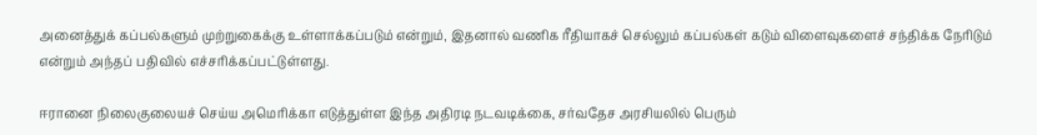அனைத்துக் கப்பல்களும் முற்றுகைக்கு உள்ளாக்கப்படும் என்றும், இதனால் வணிக ரீதியாகச் செல்லும் கப்பல்கள் கடும் விளைவுகளைச் சந்திக்க நேரிடும் என்றும் அந்தப் பதிவில் எச்சரிக்கப்பட்டுள்ளது.

ஈரானை நிலைகுலையச் செய்ய அமெரிக்கா எடுத்துள்ள இந்த அதிரடி நடவடிக்கை, சர்வதேச அரசியலில் பெரும்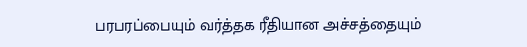பரபரப்பையும் வர்த்தக ரீதியான அச்சத்தையும்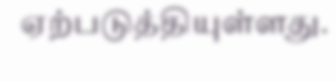ஏற்படுத்தியுள்ளது.